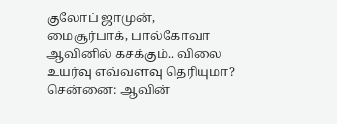குலோப் ஜாமுன், மைசூர்பாக், பால்கோவா ஆவினில் கசக்கும்.. விலை உயர்வு எவ்வளவு தெரியுமா?
சென்னை: ஆவின்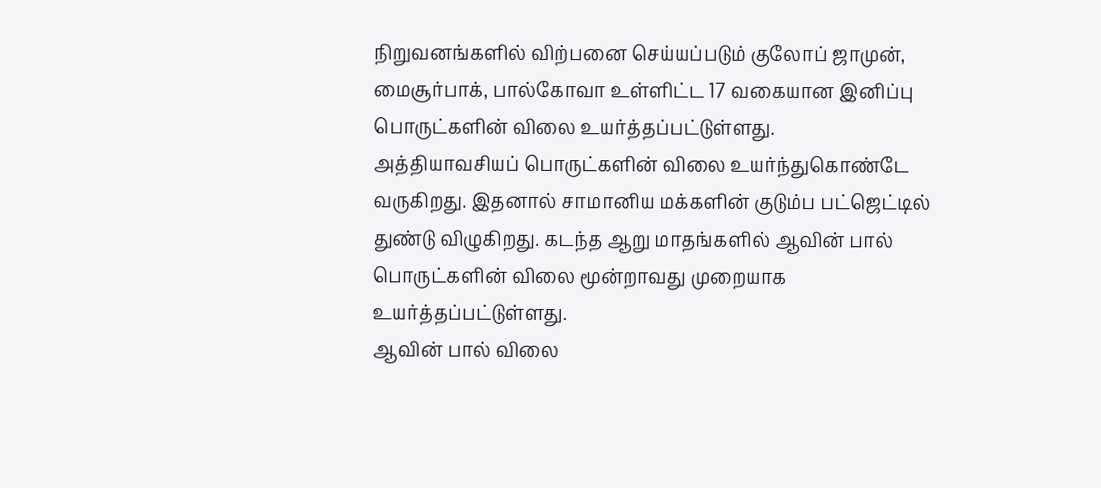நிறுவனங்களில் விற்பனை செய்யப்படும் குலோப் ஜாமுன், மைசூர்பாக், பால்கோவா உள்ளிட்ட 17 வகையான இனிப்பு பொருட்களின் விலை உயர்த்தப்பட்டுள்ளது.
அத்தியாவசியப் பொருட்களின் விலை உயர்ந்துகொண்டே வருகிறது. இதனால் சாமானிய மக்களின் குடும்ப பட்ஜெட்டில் துண்டு விழுகிறது. கடந்த ஆறு மாதங்களில் ஆவின் பால் பொருட்களின் விலை மூன்றாவது முறையாக உயர்த்தப்பட்டுள்ளது.
ஆவின் பால் விலை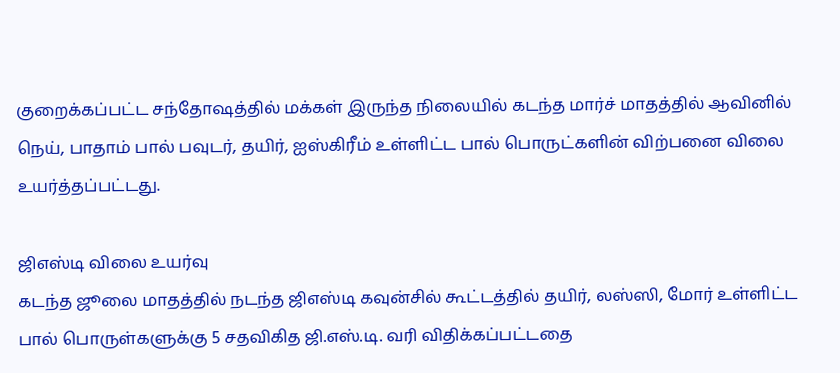குறைக்கப்பட்ட சந்தோஷத்தில் மக்கள் இருந்த நிலையில் கடந்த மார்ச் மாதத்தில் ஆவினில் நெய், பாதாம் பால் பவுடர், தயிர், ஐஸ்கிரீம் உள்ளிட்ட பால் பொருட்களின் விற்பனை விலை உயர்த்தப்பட்டது.

ஜிஎஸ்டி விலை உயர்வு
கடந்த ஜூலை மாதத்தில் நடந்த ஜிஎஸ்டி கவுன்சில் கூட்டத்தில் தயிர், லஸ்ஸி, மோர் உள்ளிட்ட பால் பொருள்களுக்கு 5 சதவிகித ஜி.எஸ்.டி. வரி விதிக்கப்பட்டதை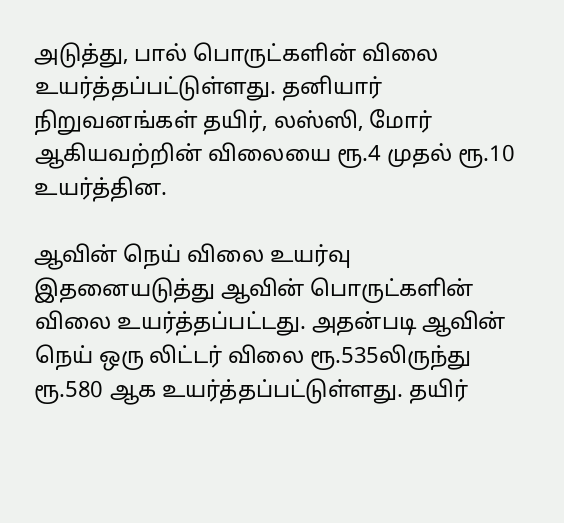அடுத்து, பால் பொருட்களின் விலை உயர்த்தப்பட்டுள்ளது. தனியார் நிறுவனங்கள் தயிர், லஸ்ஸி, மோர் ஆகியவற்றின் விலையை ரூ.4 முதல் ரூ.10 உயர்த்தின.

ஆவின் நெய் விலை உயர்வு
இதனையடுத்து ஆவின் பொருட்களின் விலை உயர்த்தப்பட்டது. அதன்படி ஆவின் நெய் ஒரு லிட்டர் விலை ரூ.535லிருந்து ரூ.580 ஆக உயர்த்தப்பட்டுள்ளது. தயிர்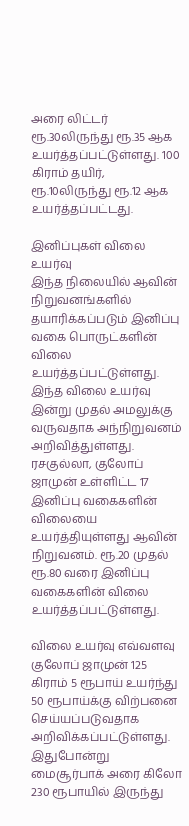அரை லிட்டர் ரூ.30லிருந்து ரூ.35 ஆக உயர்த்தப்பட்டுள்ளது. 100 கிராம் தயிர், ரூ.10லிருந்து ரூ.12 ஆக உயர்த்தப்பட்டது.

இனிப்புகள் விலை உயர்வு
இந்த நிலையில் ஆவின் நிறுவனங்களில் தயாரிக்கப்படும் இனிப்பு வகை பொருட்களின் விலை உயர்த்தப்பட்டுள்ளது. இந்த விலை உயர்வு இன்று முதல் அமலுக்கு வருவதாக அந்நிறுவனம் அறிவித்துள்ளது. ரசகுல்லா, குலோப் ஜாமுன் உள்ளிட்ட 17 இனிப்பு வகைகளின் விலையை உயர்த்தியுள்ளது ஆவின் நிறுவனம். ரூ.20 முதல் ரூ.80 வரை இனிப்பு வகைகளின் விலை உயர்த்தப்பட்டுள்ளது.

விலை உயர்வு எவ்வளவு
குலோப் ஜாமுன் 125 கிராம் 5 ரூபாய் உயர்ந்து 50 ரூபாய்க்கு விற்பனை செய்யப்படுவதாக அறிவிக்கப்பட்டுள்ளது. இதுபோன்று மைசூர்பாக் அரை கிலோ 230 ரூபாயில் இருந்து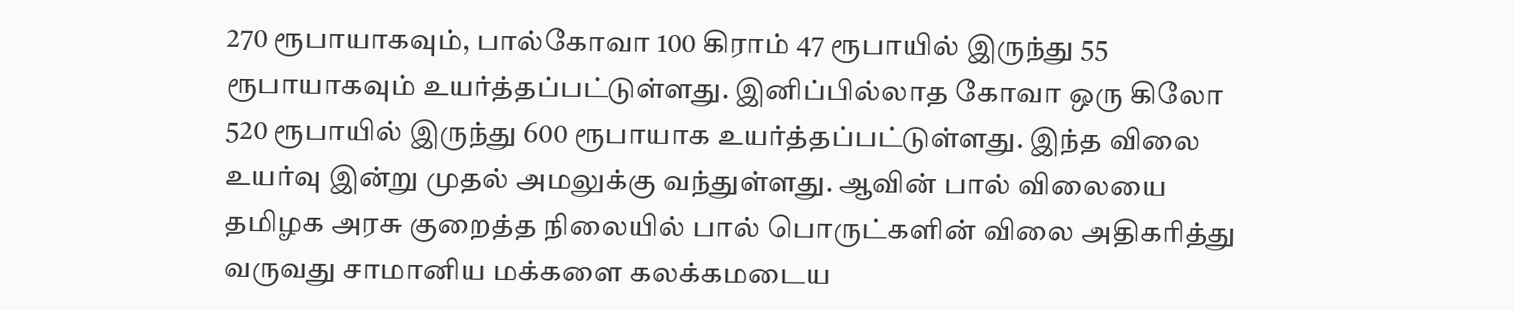270 ரூபாயாகவும், பால்கோவா 100 கிராம் 47 ரூபாயில் இருந்து 55 ரூபாயாகவும் உயர்த்தப்பட்டுள்ளது. இனிப்பில்லாத கோவா ஒரு கிலோ 520 ரூபாயில் இருந்து 600 ரூபாயாக உயர்த்தப்பட்டுள்ளது. இந்த விலை உயர்வு இன்று முதல் அமலுக்கு வந்துள்ளது. ஆவின் பால் விலையை தமிழக அரசு குறைத்த நிலையில் பால் பொருட்களின் விலை அதிகரித்து வருவது சாமானிய மக்களை கலக்கமடைய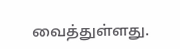வைத்துள்ளது.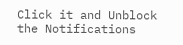Click it and Unblock the Notifications